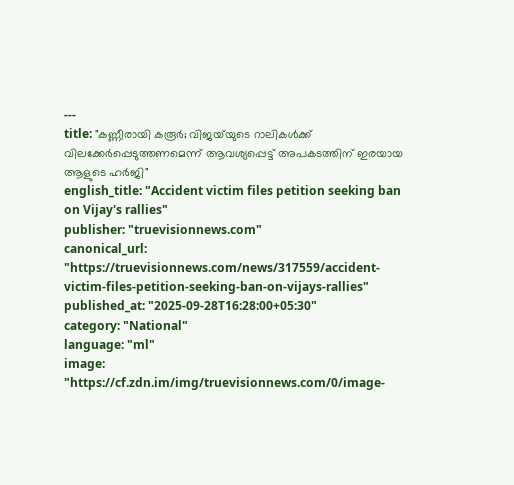---
title: "കണ്ണീരായി കരൂർ; വിജയ്‌യുടെ റാലികൾക്ക് വിലക്കേർപ്പെടുത്തണമെന്ന് ആവശ്യപ്പെട്ട് അപകടത്തിന് ഇരയായ ആളുടെ ഹർജി"
english_title: "Accident victim files petition seeking ban on Vijay's rallies"
publisher: "truevisionnews.com"
canonical_url: "https://truevisionnews.com/news/317559/accident-victim-files-petition-seeking-ban-on-vijays-rallies"
published_at: "2025-09-28T16:28:00+05:30"
category: "National"
language: "ml"
image: "https://cf.zdn.im/img/truevisionnews.com/0/image-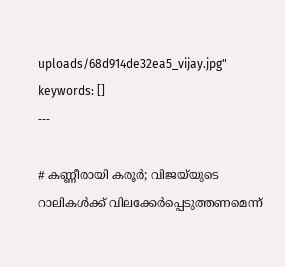uploads/68d914de32ea5_vijay.jpg"
keywords: []
---

# കണ്ണീരായി കരൂർ; വിജയ്‌യുടെ റാലികൾക്ക് വിലക്കേർപ്പെടുത്തണമെന്ന്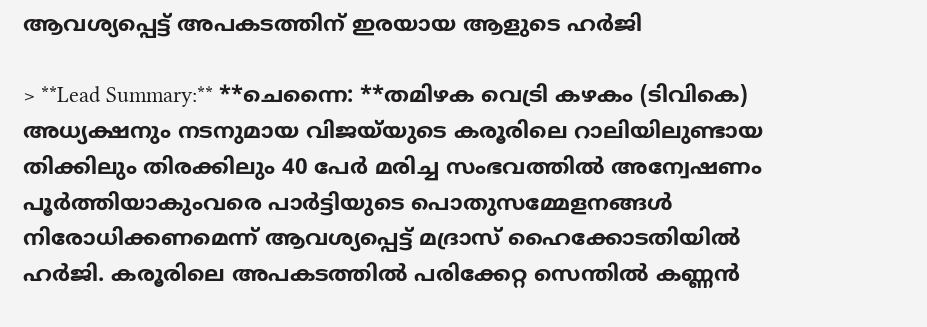ആവശ്യപ്പെട്ട് അപകടത്തിന് ഇരയായ ആളുടെ ഹർജി

> **Lead Summary:** **ചെന്നൈ: **തമിഴക വെട്രി കഴകം (ടിവികെ) അധ്യക്ഷനും നടനുമായ വിജയ്‌യുടെ കരൂരിലെ റാലിയിലുണ്ടായ തിക്കിലും തിരക്കിലും 40 പേർ മരിച്ച സംഭവത്തിൽ അന്വേഷണം പൂർത്തിയാകുംവരെ പാർട്ടിയുടെ പൊതുസമ്മേളനങ്ങൾ നിരോധിക്കണമെന്ന് ആവശ്യപ്പെട്ട് മദ്രാസ് ഹൈക്കോടതിയിൽ ഹർജി. കരൂരിലെ അപകടത്തിൽ പരിക്കേറ്റ സെന്തിൽ കണ്ണൻ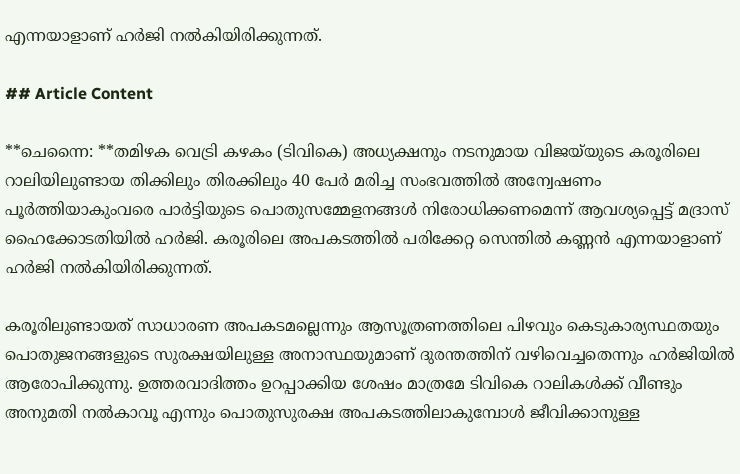എന്നയാളാണ് ഹർജി നൽകിയിരിക്കുന്നത്.

## Article Content

**ചെന്നൈ: **തമിഴക വെട്രി കഴകം (ടിവികെ) അധ്യക്ഷനും നടനുമായ വിജയ്‌യുടെ കരൂരിലെ റാലിയിലുണ്ടായ തിക്കിലും തിരക്കിലും 40 പേർ മരിച്ച സംഭവത്തിൽ അന്വേഷണം പൂർത്തിയാകുംവരെ പാർട്ടിയുടെ പൊതുസമ്മേളനങ്ങൾ നിരോധിക്കണമെന്ന് ആവശ്യപ്പെട്ട് മദ്രാസ് ഹൈക്കോടതിയിൽ ഹർജി. കരൂരിലെ അപകടത്തിൽ പരിക്കേറ്റ സെന്തിൽ കണ്ണൻ എന്നയാളാണ് ഹർജി നൽകിയിരിക്കുന്നത്.

കരൂരിലുണ്ടായത് സാധാരണ അപകടമല്ലെന്നും ആസൂത്രണത്തിലെ പിഴവും കെടുകാര്യസ്ഥതയും പൊതുജനങ്ങളുടെ സുരക്ഷയിലുള്ള അനാസ്ഥയുമാണ് ദുരന്തത്തിന് വഴിവെച്ചതെന്നും ഹർജിയിൽ ആരോപിക്കുന്നു. ഉത്തരവാദിത്തം ഉറപ്പാക്കിയ ശേഷം മാത്രമേ ടിവികെ റാലികൾക്ക് വീണ്ടും അനുമതി നൽകാവൂ എന്നും പൊതുസുരക്ഷ അപകടത്തിലാകുമ്പോൾ ജീവിക്കാനുള്ള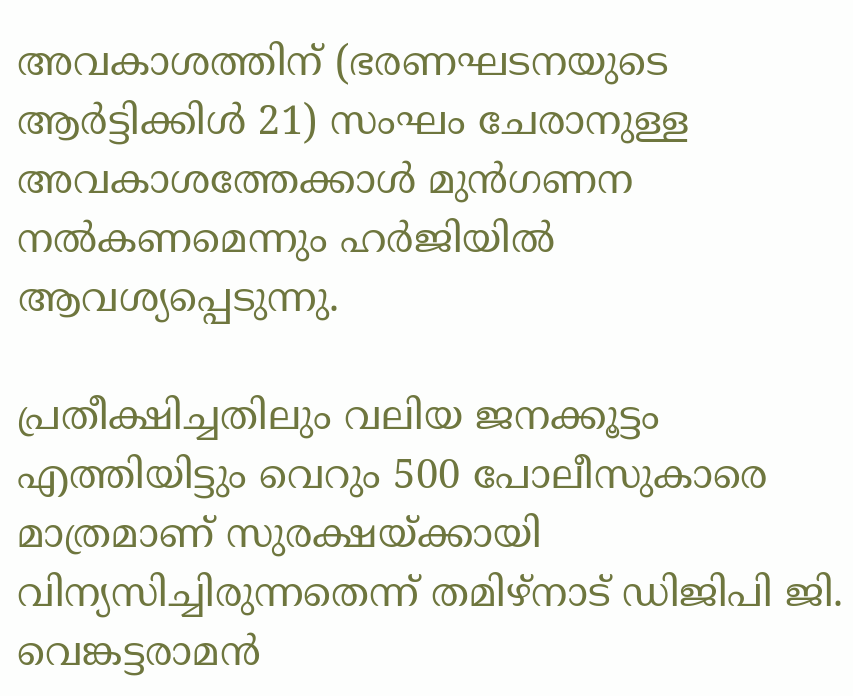അവകാശത്തിന് (ഭരണഘടനയുടെ ആർട്ടിക്കിൾ 21) സംഘം ചേരാനുള്ള അവകാശത്തേക്കാൾ മുൻഗണന നൽകണമെന്നും ഹർജിയിൽ ആവശ്യപ്പെടുന്നു.

പ്രതീക്ഷിച്ചതിലും വലിയ ജനക്കൂട്ടം എത്തിയിട്ടും വെറും 500 പോലീസുകാരെ മാത്രമാണ് സുരക്ഷയ്ക്കായി വിന്യസിച്ചിരുന്നതെന്ന് തമിഴ്‌നാട് ഡിജിപി ജി. വെങ്കട്ടരാമൻ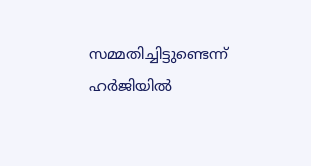സമ്മതിച്ചിട്ടുണ്ടെന്ന് ഹർജിയിൽ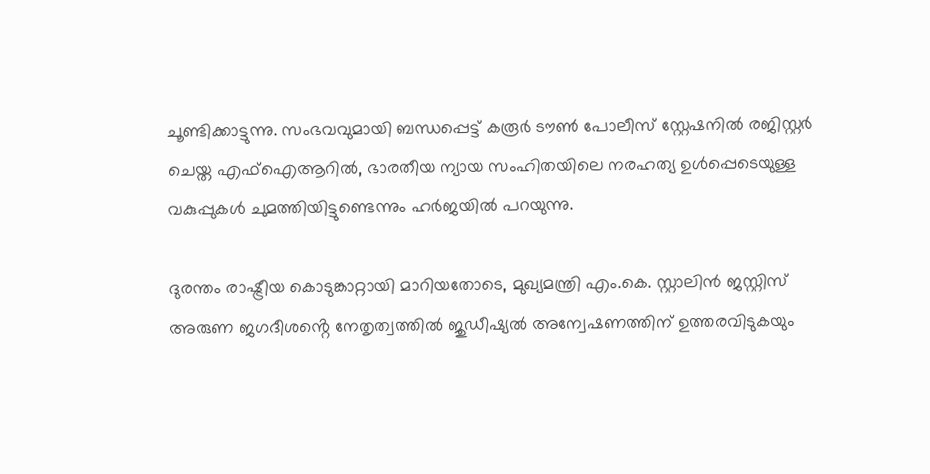ചൂണ്ടിക്കാട്ടുന്നു. സംഭവവുമായി ബന്ധപ്പെട്ട് കരൂർ ടൗൺ പോലീസ് സ്റ്റേഷനിൽ രജിസ്റ്റർ ചെയ്ത എഫ്‌ഐആറിൽ, ഭാരതീയ ന്യായ സംഹിതയിലെ നരഹത്യ ഉൾപ്പെടെയുള്ള വകുപ്പുകൾ ചുമത്തിയിട്ടുണ്ടെന്നും ഹർജയിൽ പറയുന്നു.

ദുരന്തം രാഷ്ട്രീയ കൊടുങ്കാറ്റായി മാറിയതോടെ, മുഖ്യമന്ത്രി എം.കെ. സ്റ്റാലിൻ ജസ്റ്റിസ് അരുണ ജഗദീശൻ്റെ നേതൃത്വത്തിൽ ജുഡീഷ്യൽ അന്വേഷണത്തിന് ഉത്തരവിടുകയും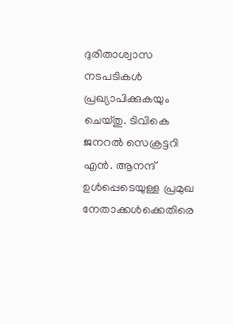ദുരിതാശ്വാസ നടപടികൾ പ്രഖ്യാപിക്കുകയും ചെയ്തു. ടിവികെ ജനറൽ സെക്രട്ടറി എൻ. ആനന്ദ് ഉൾപ്പെടെയുള്ള പ്രമുഖ നേതാക്കൾക്കെതിരെ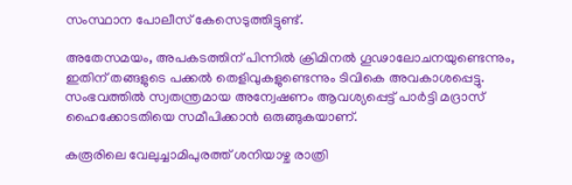സംസ്ഥാന പോലീസ് കേസെടുത്തിട്ടുണ്ട്.

അതേസമയം, അപകടത്തിന് പിന്നിൽ ക്രിമിനൽ ഗൂഢാലോചനയുണ്ടെന്നും, ഇതിന് തങ്ങളുടെ പക്കൽ തെളിവുകളുണ്ടെന്നും ടിവികെ അവകാശപ്പെട്ടു. സംഭവത്തിൽ സ്വതന്ത്രമായ അന്വേഷണം ആവശ്യപ്പെട്ട് പാർട്ടി മദ്രാസ് ഹൈക്കോടതിയെ സമീപിക്കാൻ ഒരുങ്ങുകയാണ്.

കരൂരിലെ വേലുച്ചാമിപുരത്ത് ശനിയാഴ്ച രാത്രി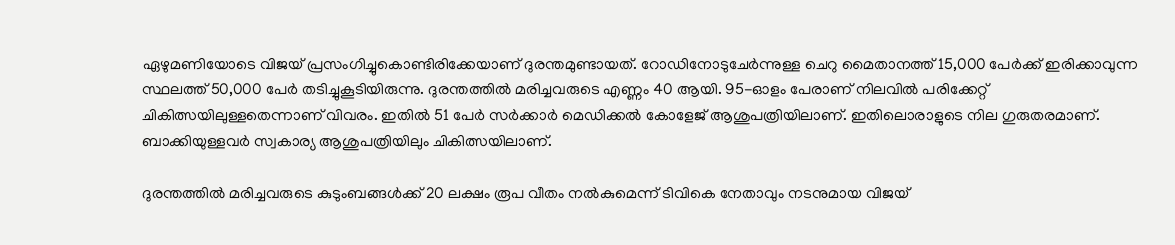ഏഴുമണിയോടെ വിജയ് പ്രസംഗിച്ചുകൊണ്ടിരിക്കേയാണ് ദുരന്തമുണ്ടായത്. റോഡിനോടുചേർന്നുള്ള ചെറു മൈതാനത്ത് 15,000 പേർക്ക് ഇരിക്കാവുന്ന സ്ഥലത്ത് 50,000 പേർ തടിച്ചുകൂടിയിരുന്നു. ദുരന്തത്തിൽ മരിച്ചവരുടെ എണ്ണം 40 ആയി. 95-ഓളം പേരാണ് നിലവില്‍ പരിക്കേറ്റ് ചികിത്സയിലുള്ളതെന്നാണ് വിവരം. ഇതില്‍ 51 പേര്‍ സര്‍ക്കാര്‍ മെഡിക്കല്‍ കോളേജ് ആശുപത്രിയിലാണ്. ഇതിലൊരാളുടെ നില ഗുരുതരമാണ്. ബാക്കിയുള്ളവര്‍ സ്വകാര്യ ആശുപത്രിയിലും ചികിത്സയിലാണ്.

ദുരന്തത്തില്‍ മരിച്ചവരുടെ കുടുംബങ്ങള്‍ക്ക് 20 ലക്ഷം രൂപ വീതം നല്‍കുമെന്ന് ടിവികെ നേതാവും നടനുമായ വിജയ്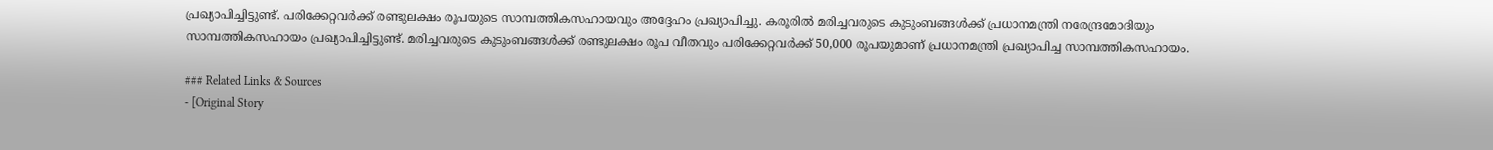പ്രഖ്യാപിച്ചിട്ടുണ്ട്. പരിക്കേറ്റവര്‍ക്ക് രണ്ടുലക്ഷം രൂപയുടെ സാമ്പത്തികസഹായവും അദ്ദേഹം പ്രഖ്യാപിച്ചു. കരൂരില്‍ മരിച്ചവരുടെ കുടുംബങ്ങള്‍ക്ക് പ്രധാനമന്ത്രി നരേന്ദ്രമോദിയും സാമ്പത്തികസഹായം പ്രഖ്യാപിച്ചിട്ടുണ്ട്. മരിച്ചവരുടെ കുടുംബങ്ങള്‍ക്ക് രണ്ടുലക്ഷം രൂപ വീതവും പരിക്കേറ്റവര്‍ക്ക് 50,000 രൂപയുമാണ് പ്രധാനമന്ത്രി പ്രഖ്യാപിച്ച സാമ്പത്തികസഹായം.

### Related Links & Sources
- [Original Story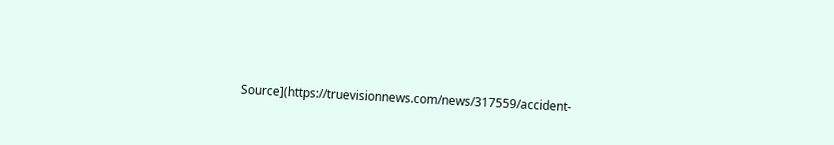Source](https://truevisionnews.com/news/317559/accident-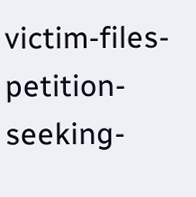victim-files-petition-seeking-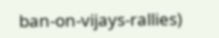ban-on-vijays-rallies)